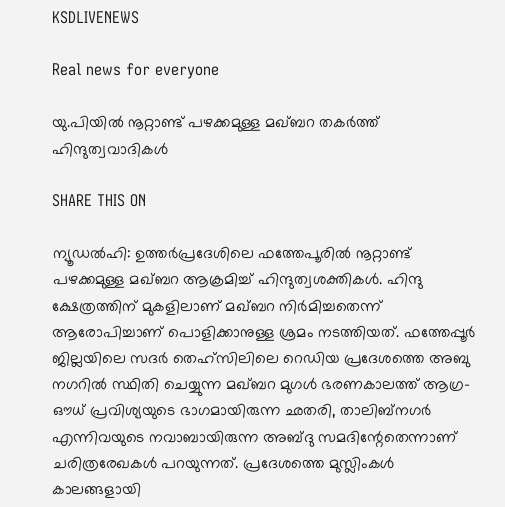KSDLIVENEWS

Real news for everyone

യു.പിയില്‍ നൂറ്റാണ്ട് പഴക്കമുള്ള മഖ്ബറ തകര്‍ത്ത് ഹിന്ദുത്വവാദികള്‍

SHARE THIS ON

ന്യൂഡല്‍ഹി: ഉത്തര്‍പ്രദേശിലെ ഫത്തേപൂരില്‍ നൂറ്റാണ്ട് പഴക്കമുള്ള മഖ്ബറ ആക്രമിച്ച് ഹിന്ദുത്വശക്തികള്‍. ഹിന്ദു ക്ഷേത്രത്തിന് മുകളിലാണ് മഖ്ബറ നിര്‍മിച്ചതെന്ന് ആരോപിച്ചാണ് പൊളിക്കാനുള്ള ശ്രമം നടത്തിയത്. ഫത്തേപ്പൂര്‍ ജില്ലയിലെ സദര്‍ തെഹ്സിലിലെ റെഡിയ പ്രദേശത്തെ അബു നഗറില്‍ സ്ഥിതി ചെയ്യുന്ന മഖ്ബറ മുഗള്‍ ഭരണകാലത്ത് ആഗ്ര- ഔധ് പ്രവിശ്യയുടെ ഭാഗമായിരുന്ന ഛതരി, താലിബ്നഗര്‍ എന്നിവയുടെ നവാബായിരുന്ന അബ്ദു സമദിന്റേതെന്നാണ് ചരിത്രരേഖകള്‍ പറയുന്നത്. പ്രദേശത്തെ മുസ്ലിംകള്‍ കാലങ്ങളായി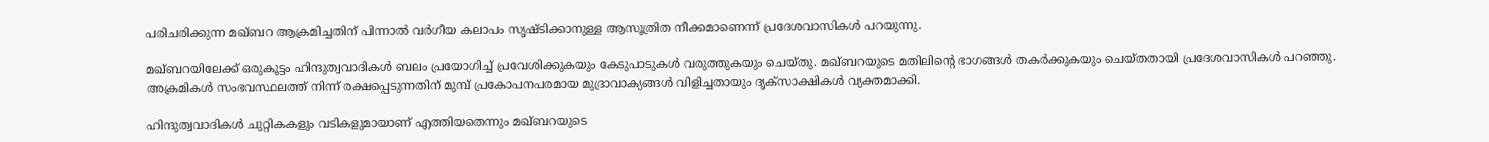പരിചരിക്കുന്ന മഖ്ബറ ആക്രമിച്ചതിന് പിന്നാല്‍ വര്‍ഗീയ കലാപം സൃഷ്ടിക്കാനുള്ള ആസൂത്രിത നീക്കമാണെന്ന് പ്രദേശവാസികള്‍ പറയുന്നു.

മഖ്ബറയിലേക്ക് ഒരുകൂട്ടം ഹിന്ദുത്വവാദികള്‍ ബലം പ്രയോഗിച്ച് പ്രവേശിക്കുകയും കേടുപാടുകള്‍ വരുത്തുകയും ചെയ്തു. മഖ്ബറയുടെ മതിലിന്റെ ഭാഗങ്ങള്‍ തകര്‍ക്കുകയും ചെയ്തതായി പ്രദേശവാസികള്‍ പറഞ്ഞു. അക്രമികള്‍ സംഭവസ്ഥലത്ത് നിന്ന് രക്ഷപ്പെടുന്നതിന് മുമ്പ് പ്രകോപനപരമായ മുദ്രാവാക്യങ്ങള്‍ വിളിച്ചതായും ദൃക്‌സാക്ഷികള്‍ വ്യക്തമാക്കി.

ഹിന്ദുത്വവാദികള്‍ ചുറ്റികകളും വടികളുമായാണ് എത്തിയതെന്നും മഖ്ബറയുടെ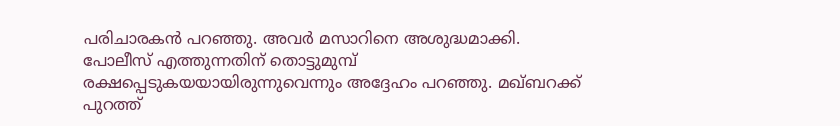പരിചാരകന്‍ പറഞ്ഞു. അവര്‍ മസാറിനെ അശുദ്ധമാക്കി. പോലീസ് എത്തുന്നതിന് തൊട്ടുമുമ്പ് രക്ഷപ്പെടുകയയായിരുന്നുവെന്നും അദ്ദേഹം പറഞ്ഞു. മഖ്ബറക്ക് പുറത്ത്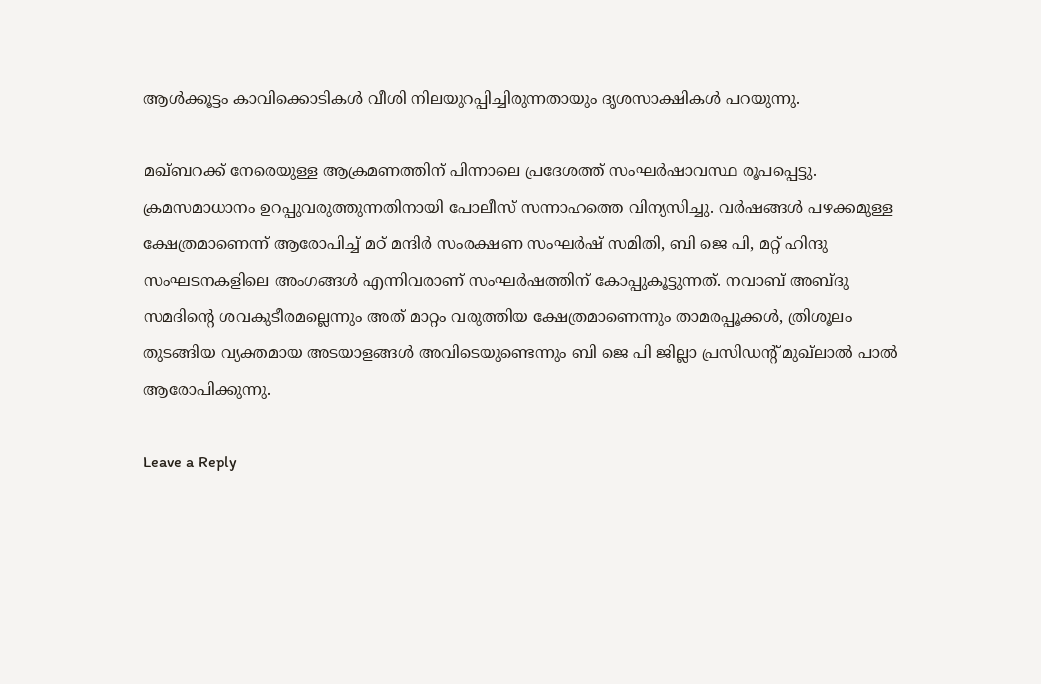ആള്‍ക്കൂട്ടം കാവിക്കൊടികള്‍ വീശി നിലയുറപ്പിച്ചിരുന്നതായും ദൃശസാക്ഷികള്‍ പറയുന്നു.

മഖ്ബറക്ക് നേരെയുള്ള ആക്രമണത്തിന് പിന്നാലെ പ്രദേശത്ത് സംഘര്‍ഷാവസ്ഥ രൂപപ്പെട്ടു. ക്രമസമാധാനം ഉറപ്പുവരുത്തുന്നതിനായി പോലീസ് സന്നാഹത്തെ വിന്യസിച്ചു. വര്‍ഷങ്ങള്‍ പഴക്കമുള്ള ക്ഷേത്രമാണെന്ന് ആരോപിച്ച് മഠ് മന്ദിര്‍ സംരക്ഷണ സംഘര്‍ഷ് സമിതി, ബി ജെ പി, മറ്റ് ഹിന്ദു സംഘടനകളിലെ അംഗങ്ങള്‍ എന്നിവരാണ് സംഘര്‍ഷത്തിന് കോപ്പുകൂട്ടുന്നത്. നവാബ് അബ്ദു സമദിന്റെ ശവകുടീരമല്ലെന്നും അത് മാറ്റം വരുത്തിയ ക്ഷേത്രമാണെന്നും താമരപ്പൂക്കള്‍, ത്രിശൂലം തുടങ്ങിയ വ്യക്തമായ അടയാളങ്ങള്‍ അവിടെയുണ്ടെന്നും ബി ജെ പി ജില്ലാ പ്രസിഡന്റ് മുഖ്ലാല്‍ പാല്‍ ആരോപിക്കുന്നു.

Leave a Reply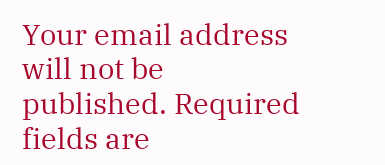Your email address will not be published. Required fields are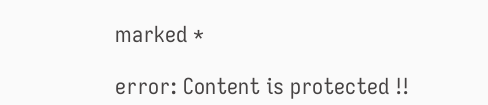marked *

error: Content is protected !!